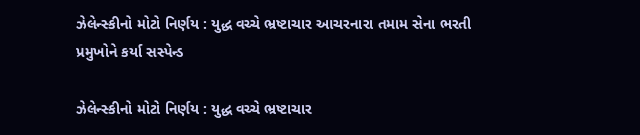ઝેલેન્સ્કીનો મોટો નિર્ણય : યુદ્ધ વચ્ચે ભ્રષ્ટાચાર આચરનારા તમામ સેના ભરતી પ્રમુખોને કર્યા સસ્પેન્ડ

ઝેલેન્સ્કીનો મોટો નિર્ણય : યુદ્ધ વચ્ચે ભ્રષ્ટાચાર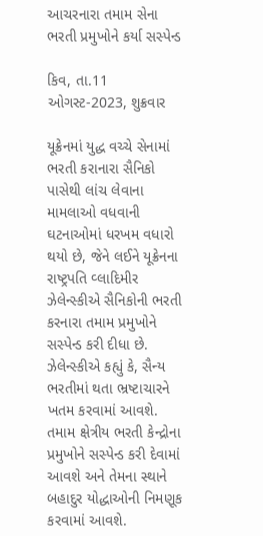આચરનારા તમામ સેના ભરતી પ્રમુખોને કર્યા સસ્પેન્ડ

કિવ, તા.11 ઓગસ્ટ-2023, શુક્રવાર

યૂક્રેનમાં યુદ્ધ વચ્ચે સેનામાં ભરતી કરાનારા સૈનિકો પાસેથી લાંચ લેવાના મામલાઓ વધવાની ઘટનાઓમાં ધરખમ વધારો થયો છે, જેને લઈને યૂક્રેનના રાષ્ટ્રપતિ વ્લાદિમીર ઝેલેન્સ્કીએ સૈનિકોની ભરતી કરનારા તમામ પ્રમુખોને સસ્પેન્ડ કરી દીધા છે. ઝેલેન્સ્કીએ કહ્યું કે, સૈન્ય ભરતીમાં થતા ભ્રષ્ટાચારને ખતમ કરવામાં આવશે. તમામ ક્ષેત્રીય ભરતી કેન્દ્રોના પ્રમુખોને સસ્પેન્ડ કરી દેવામાં આવશે અને તેમના સ્થાને બહાદુર યોદ્ધાઓની નિમણૂક કરવામાં આવશે.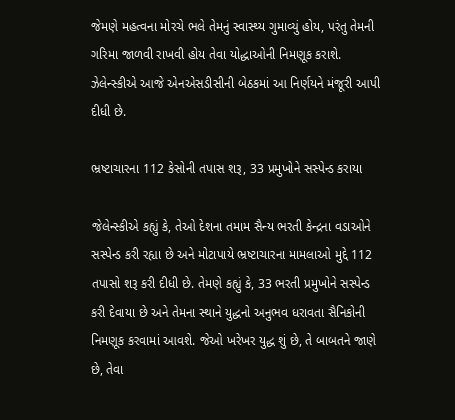જેમણે મહત્વના મોરચે ભલે તેમનું સ્વાસ્થ્ય ગુમાવ્યું હોય, પરંતુ તેમની ગરિમા જાળવી રાખવી હોય તેવા યોદ્ધાઓની નિમણૂક કરાશે. ઝેલેન્સ્કીએ આજે એનએસડીસીની બેઠકમાં આ નિર્ણયને મંજૂરી આપી દીધી છે.

ભ્રષ્ટાચારના 112 કેસોની તપાસ શરૂ, 33 પ્રમુખોને સસ્પેન્ડ કરાયા

જેલેન્સ્કીએ કહ્યું કે, તેઓ દેશના તમામ સૈન્ય ભરતી કેન્દ્રના વડાઓને સસ્પેન્ડ કરી રહ્યા છે અને મોટાપાયે ભ્રષ્ટાચારના મામલાઓ મુદ્દે 112 તપાસો શરૂ કરી દીધી છે. તેમણે કહ્યું કે, 33 ભરતી પ્રમુખોને સસ્પેન્ડ કરી દેવાયા છે અને તેમના સ્થાને યુદ્ધનો અનુભવ ધરાવતા સૈનિકોની નિમણૂક કરવામાં આવશે. જેઓ ખરેખર યુદ્ધ શું છે, તે બાબતને જાણે છે, તેવા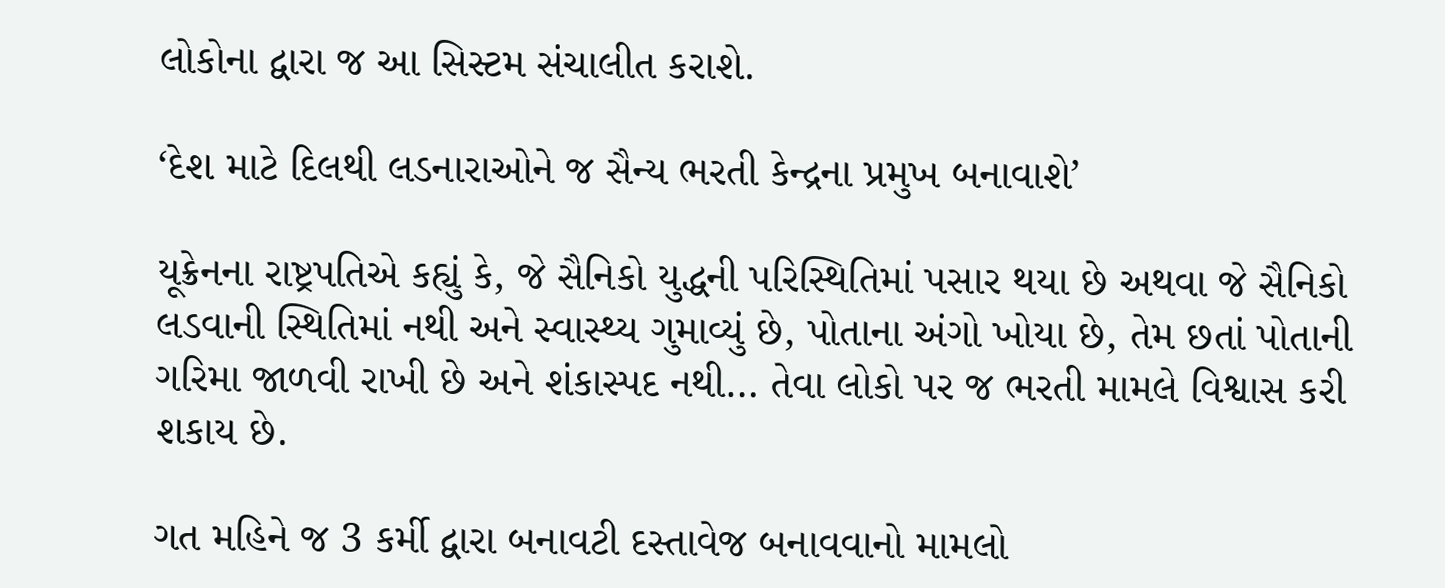લોકોના દ્વારા જ આ સિસ્ટમ સંચાલીત કરાશે.

‘દેશ માટે દિલથી લડનારાઓને જ સૈન્ય ભરતી કેન્દ્રના પ્રમુખ બનાવાશે’

યૂક્રેનના રાષ્ટ્રપતિએ કહ્યું કે, જે સૈનિકો યુદ્ધની પરિસ્થિતિમાં પસાર થયા છે અથવા જે સૈનિકો લડવાની સ્થિતિમાં નથી અને સ્વાસ્થ્ય ગુમાવ્યું છે, પોતાના અંગો ખોયા છે, તેમ છતાં પોતાની ગરિમા જાળવી રાખી છે અને શંકાસ્પદ નથી… તેવા લોકો પર જ ભરતી મામલે વિશ્વાસ કરી શકાય છે.

ગત મહિને જ 3 કર્મી દ્વારા બનાવટી દસ્તાવેજ બનાવવાનો મામલો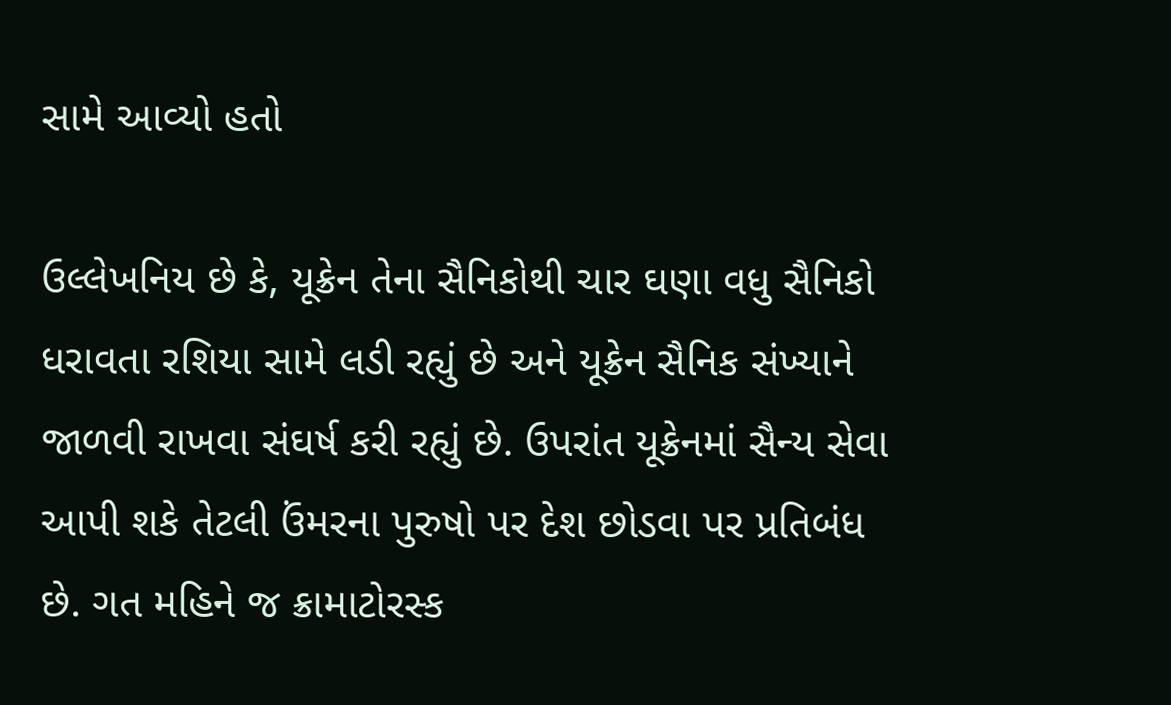સામે આવ્યો હતો

ઉલ્લેખનિય છે કે, યૂક્રેન તેના સૈનિકોથી ચાર ઘણા વધુ સૈનિકો ધરાવતા રશિયા સામે લડી રહ્યું છે અને યૂક્રેન સૈનિક સંખ્યાને જાળવી રાખવા સંઘર્ષ કરી રહ્યું છે. ઉપરાંત યૂક્રેનમાં સૈન્ય સેવા આપી શકે તેટલી ઉંમરના પુરુષો પર દેશ છોડવા પર પ્રતિબંધ છે. ગત મહિને જ ક્રામાટોરસ્ક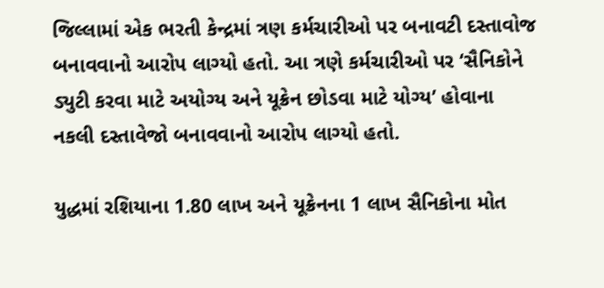જિલ્લામાં એક ભરતી કેન્દ્રમાં ત્રણ કર્મચારીઓ પર બનાવટી દસ્તાવોજ બનાવવાનો આરોપ લાગ્યો હતો. આ ત્રણે કર્મચારીઓ પર ‘સૈનિકોને ડ્યુટી કરવા માટે અયોગ્ય અને યૂક્રેન છોડવા માટે યોગ્ય’ હોવાના  નકલી દસ્તાવેજો બનાવવાનો આરોપ લાગ્યો હતો.

યુદ્ધમાં રશિયાના 1.80 લાખ અને યૂક્રેનના 1 લાખ સૈનિકોના મોત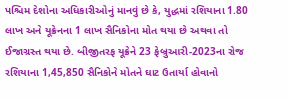પશ્ચિમ દેશોના અધિકારીઓનું માનવું છે કે, યુદ્ધમાં રશિયાના 1.80 લાખ અને યૂક્રેનના 1 લાખ સૈનિકોના મોત થયા છે અથવા તો ઈજાગ્રસ્ત થયા છે. બીજીતરફ યૂક્રેને 23 ફેબ્રુઆરી-2023ના રોજ રશિયાના 1,45,850 સૈનિકોને મોતને ઘાટ ઉતાર્યા હોવાનો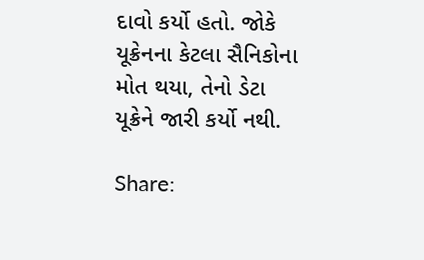દાવો કર્યો હતો. જોકે યૂક્રેનના કેટલા સૈનિકોના મોત થયા, તેનો ડેટા યૂક્રેને જારી કર્યો નથી.

Share: